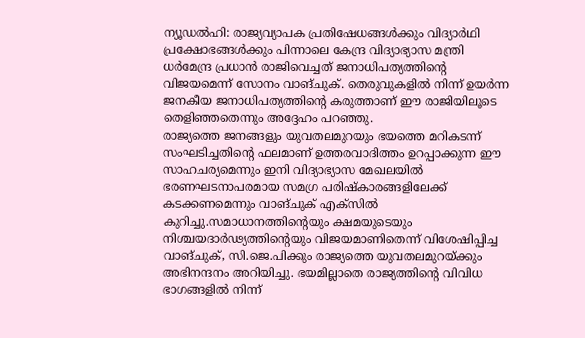ന്യൂഡൽഹി: രാജ്യവ്യാപക പ്രതിഷേധങ്ങൾക്കും വിദ്യാർഥി പ്രക്ഷോഭങ്ങൾക്കും പിന്നാലെ കേന്ദ്ര വിദ്യാഭ്യാസ മന്ത്രി ധർമേന്ദ്ര പ്രധാൻ രാജിവെച്ചത് ജനാധിപത്യത്തിന്റെ വിജയമെന്ന് സോനം വാങ്ചുക്. തെരുവുകളിൽ നിന്ന് ഉയർന്ന ജനകീയ ജനാധിപത്യത്തിന്റെ കരുത്താണ് ഈ രാജിയിലൂടെ തെളിഞ്ഞതെന്നും അദ്ദേഹം പറഞ്ഞു.
രാജ്യത്തെ ജനങ്ങളും യുവതലമുറയും ഭയത്തെ മറികടന്ന് സംഘടിച്ചതിന്റെ ഫലമാണ് ഉത്തരവാദിത്തം ഉറപ്പാക്കുന്ന ഈ സാഹചര്യമെന്നും ഇനി വിദ്യാഭ്യാസ മേഖലയിൽ ഭരണഘടനാപരമായ സമഗ്ര പരിഷ്കാരങ്ങളിലേക്ക് കടക്കണമെന്നും വാങ്ചുക് എക്സിൽ കുറിച്ചു.സമാധാനത്തിന്റെയും ക്ഷമയുടെയും നിശ്ചയദാർഢ്യത്തിന്റെയും വിജയമാണിതെന്ന് വിശേഷിപ്പിച്ച വാങ്ചുക്, സി.ജെ.പിക്കും രാജ്യത്തെ യുവതലമുറയ്ക്കും അഭിനന്ദനം അറിയിച്ചു. ഭയമില്ലാതെ രാജ്യത്തിന്റെ വിവിധ ഭാഗങ്ങളിൽ നിന്ന്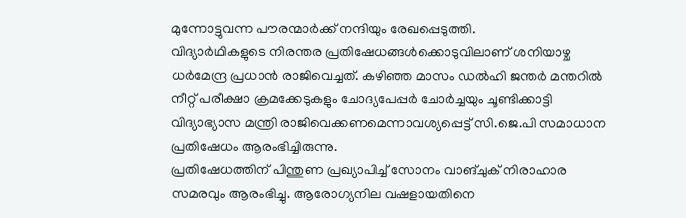മുന്നോട്ടുവന്ന പൗരന്മാർക്ക് നന്ദിയും രേഖപ്പെടുത്തി.
വിദ്യാർഥികളുടെ നിരന്തര പ്രതിഷേധങ്ങൾക്കൊടുവിലാണ് ശനിയാഴ്ച ധർമേന്ദ്ര പ്രധാൻ രാജിവെച്ചത്. കഴിഞ്ഞ മാസം ഡൽഹി ജന്തർ മന്തറിൽ നീറ്റ് പരീക്ഷാ ക്രമക്കേടുകളും ചോദ്യപേപ്പർ ചോർച്ചയും ചൂണ്ടിക്കാട്ടി വിദ്യാഭ്യാസ മന്ത്രി രാജിവെക്കണമെന്നാവശ്യപ്പെട്ട് സി.ജെ.പി സമാധാന പ്രതിഷേധം ആരംഭിച്ചിരുന്നു.
പ്രതിഷേധത്തിന് പിന്തുണ പ്രഖ്യാപിച്ച് സോനം വാങ്ചുക് നിരാഹാര സമരവും ആരംഭിച്ചു. ആരോഗ്യനില വഷളായതിനെ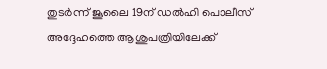തുടർന്ന് ജൂലൈ 19ന് ഡൽഹി പൊലീസ് അദ്ദേഹത്തെ ആശുപത്രിയിലേക്ക്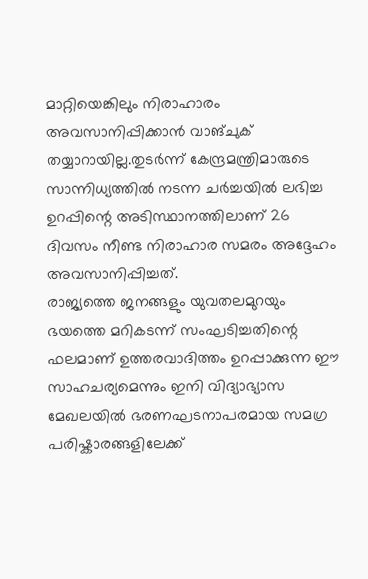മാറ്റിയെങ്കിലും നിരാഹാരം അവസാനിപ്പിക്കാൻ വാങ്ചുക് തയ്യാറായില്ല.തുടർന്ന് കേന്ദ്രമന്ത്രിമാരുടെ സാന്നിധ്യത്തിൽ നടന്ന ചർച്ചയിൽ ലഭിച്ച ഉറപ്പിന്റെ അടിസ്ഥാനത്തിലാണ് 26 ദിവസം നീണ്ട നിരാഹാര സമരം അദ്ദേഹം അവസാനിപ്പിച്ചത്.
രാജ്യത്തെ ജനങ്ങളും യുവതലമുറയും ഭയത്തെ മറികടന്ന് സംഘടിച്ചതിന്റെ ഫലമാണ് ഉത്തരവാദിത്തം ഉറപ്പാക്കുന്ന ഈ സാഹചര്യമെന്നും ഇനി വിദ്യാഭ്യാസ മേഖലയിൽ ഭരണഘടനാപരമായ സമഗ്ര പരിഷ്കാരങ്ങളിലേക്ക്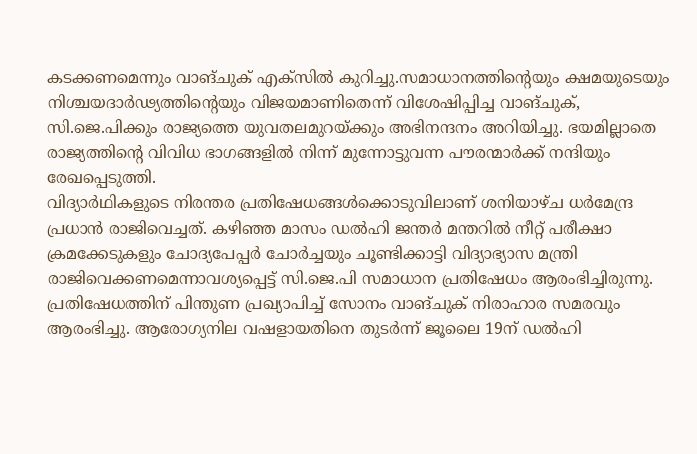കടക്കണമെന്നും വാങ്ചുക് എക്സിൽ കുറിച്ചു.സമാധാനത്തിന്റെയും ക്ഷമയുടെയും നിശ്ചയദാർഢ്യത്തിന്റെയും വിജയമാണിതെന്ന് വിശേഷിപ്പിച്ച വാങ്ചുക്, സി.ജെ.പിക്കും രാജ്യത്തെ യുവതലമുറയ്ക്കും അഭിനന്ദനം അറിയിച്ചു. ഭയമില്ലാതെ രാജ്യത്തിന്റെ വിവിധ ഭാഗങ്ങളിൽ നിന്ന് മുന്നോട്ടുവന്ന പൗരന്മാർക്ക് നന്ദിയും രേഖപ്പെടുത്തി.
വിദ്യാർഥികളുടെ നിരന്തര പ്രതിഷേധങ്ങൾക്കൊടുവിലാണ് ശനിയാഴ്ച ധർമേന്ദ്ര പ്രധാൻ രാജിവെച്ചത്. കഴിഞ്ഞ മാസം ഡൽഹി ജന്തർ മന്തറിൽ നീറ്റ് പരീക്ഷാ ക്രമക്കേടുകളും ചോദ്യപേപ്പർ ചോർച്ചയും ചൂണ്ടിക്കാട്ടി വിദ്യാഭ്യാസ മന്ത്രി രാജിവെക്കണമെന്നാവശ്യപ്പെട്ട് സി.ജെ.പി സമാധാന പ്രതിഷേധം ആരംഭിച്ചിരുന്നു.
പ്രതിഷേധത്തിന് പിന്തുണ പ്രഖ്യാപിച്ച് സോനം വാങ്ചുക് നിരാഹാര സമരവും ആരംഭിച്ചു. ആരോഗ്യനില വഷളായതിനെ തുടർന്ന് ജൂലൈ 19ന് ഡൽഹി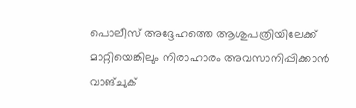പൊലീസ് അദ്ദേഹത്തെ ആശുപത്രിയിലേക്ക് മാറ്റിയെങ്കിലും നിരാഹാരം അവസാനിപ്പിക്കാൻ വാങ്ചുക്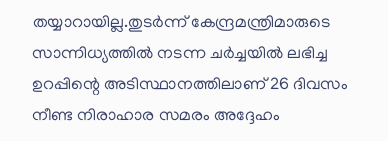തയ്യാറായില്ല.തുടർന്ന് കേന്ദ്രമന്ത്രിമാരുടെ സാന്നിധ്യത്തിൽ നടന്ന ചർച്ചയിൽ ലഭിച്ച ഉറപ്പിന്റെ അടിസ്ഥാനത്തിലാണ് 26 ദിവസം നീണ്ട നിരാഹാര സമരം അദ്ദേഹം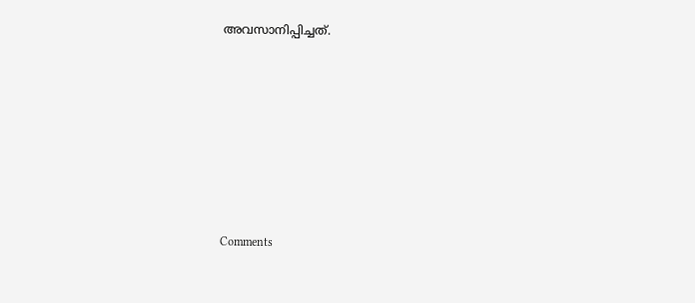അവസാനിപ്പിച്ചത്.







Comments